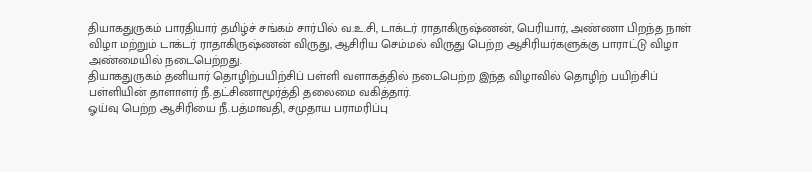தியாகதுருகம் பாரதியார் தமிழ்ச் சங்கம் சார்பில் வ.உ.சி, டாக்டர் ராதாகிருஷ்ணன், பெரியார், அண்ணா பிறந்த நாள் விழா மற்றும் டாக்டர் ராதாகிருஷ்ணன் விருது, ஆசிரிய செம்மல் விருது பெற்ற ஆசிரியர்களுக்கு பாராட்டு விழா அண்மையில் நடைபெற்றது.
தியாகதுருகம் தனியார் தொழிற்பயிற்சிப் பள்ளி வளாகத்தில் நடைபெற்ற இந்த விழாவில் தொழிற் பயிற்சிப் பள்ளியின் தாளாளர் நீ.தட்சிணாமூர்த்தி தலைமை வகித்தார்.
ஓய்வு பெற்ற ஆசிரியை நீ.பத்மாவதி, சமுதாய பராமரிப்பு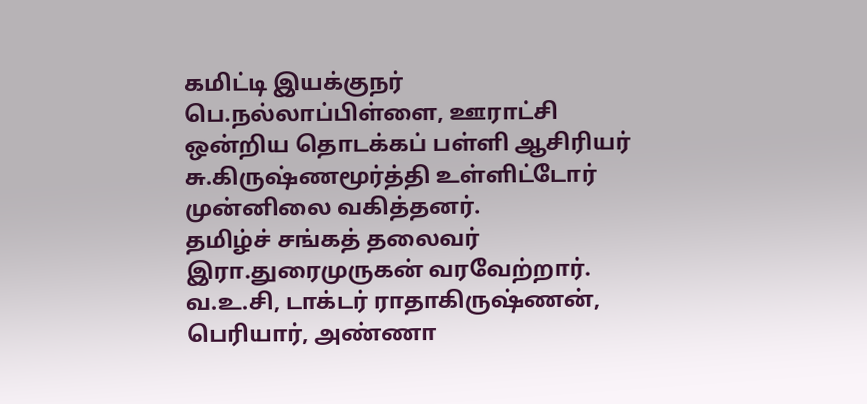கமிட்டி இயக்குநர் பெ.நல்லாப்பிள்ளை, ஊராட்சி ஒன்றிய தொடக்கப் பள்ளி ஆசிரியர் சு.கிருஷ்ணமூர்த்தி உள்ளிட்டோர் முன்னிலை வகித்தனர்.
தமிழ்ச் சங்கத் தலைவர் இரா.துரைமுருகன் வரவேற்றார்.
வ.உ.சி, டாக்டர் ராதாகிருஷ்ணன், பெரியார், அண்ணா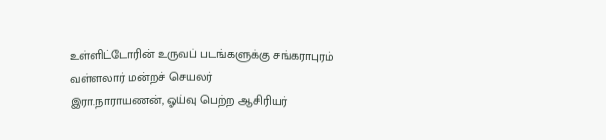உள்ளிட்டோரின் உருவப் படங்களுக்கு சங்கராபுரம் வள்ளலார் மன்றச் செயலர்
இரா.நாராயணன், ஓய்வு பெற்ற ஆசிரியர்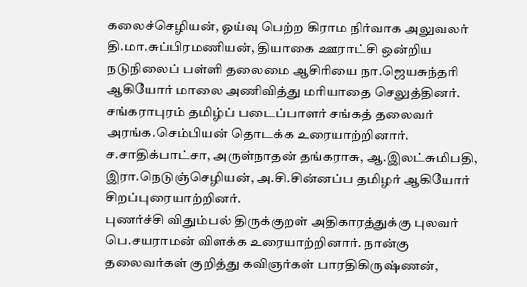கலைச்செழியன், ஓய்வு பெற்ற கிராம நிர்வாக அலுவலர் தி.மா.சுப்பிரமணியன், தியாகை ஊராட்சி ஒன்றிய நடுநிலைப் பள்ளி தலைமை ஆசிரியை நா.ஜெயசுந்தரி ஆகியோர் மாலை அணிவித்து மரியாதை செலுத்தினர்.
சங்கராபுரம் தமிழ்ப் படைப்பாளர் சங்கத் தலைவர் அரங்க.செம்பியன் தொடக்க உரையாற்றினார். ச.சாதிக்பாட்சா, அருள்நாதன் தங்கராசு, ஆ.இலட்சுமிபதி, இரா.நெடுஞ்செழியன், அ.சி.சின்னப்ப தமிழர் ஆகியோர் சிறப்புரையாற்றினர்.
புணர்ச்சி விதும்பல் திருக்குறள் அதிகாரத்துக்கு புலவர் பெ.சயராமன் விளக்க உரையாற்றினார். நான்கு தலைவர்கள் குறித்து கவிஞர்கள் பாரதிகிருஷ்ணன்,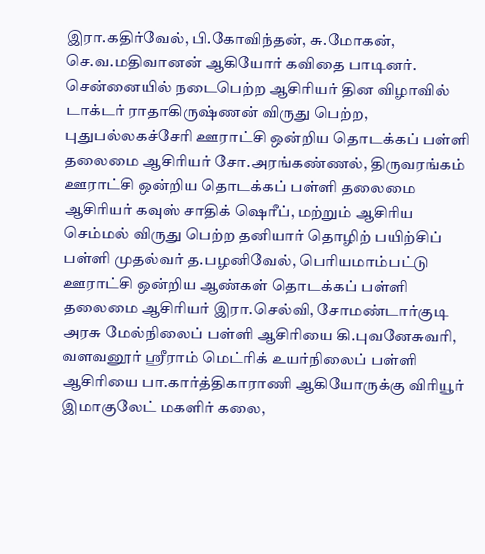இரா.கதிர்வேல், பி.கோவிந்தன், சு.மோகன், செ.வ.மதிவானன் ஆகியோர் கவிதை பாடினர்.
சென்னையில் நடைபெற்ற ஆசிரியர் தின விழாவில் டாக்டர் ராதாகிருஷ்ணன் விருது பெற்ற, புதுபல்லகச்சேரி ஊராட்சி ஒன்றிய தொடக்கப் பள்ளி தலைமை ஆசிரியர் சோ.அரங்கண்ணல், திருவரங்கம் ஊராட்சி ஒன்றிய தொடக்கப் பள்ளி தலைமை ஆசிரியர் கவுஸ் சாதிக் ஷெரீப், மற்றும் ஆசிரிய செம்மல் விருது பெற்ற தனியார் தொழிற் பயிற்சிப் பள்ளி முதல்வர் த.பழனிவேல், பெரியமாம்பட்டு ஊராட்சி ஒன்றிய ஆண்கள் தொடக்கப் பள்ளி தலைமை ஆசிரியர் இரா.செல்வி, சோமண்டார்குடி அரசு மேல்நிலைப் பள்ளி ஆசிரியை கி.புவனேசுவரி, வளவனூர் ஸ்ரீராம் மெட்ரிக் உயர்நிலைப் பள்ளி ஆசிரியை பா.கார்த்திகாராணி ஆகியோருக்கு விரியூர் இமாகுலேட் மகளிர் கலை,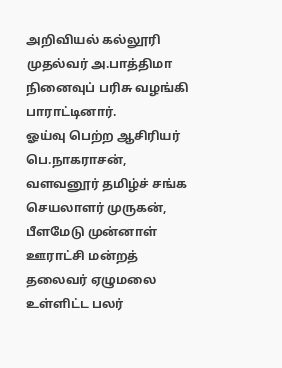அறிவியல் கல்லூரி முதல்வர் அ.பாத்திமா நினைவுப் பரிசு வழங்கி பாராட்டினார்.
ஓய்வு பெற்ற ஆசிரியர் பெ.நாகராசன், வளவனூர் தமிழ்ச் சங்க செயலாளர் முருகன், பீளமேடு முன்னாள் ஊராட்சி மன்றத் தலைவர் ஏழுமலை உள்ளிட்ட பலர்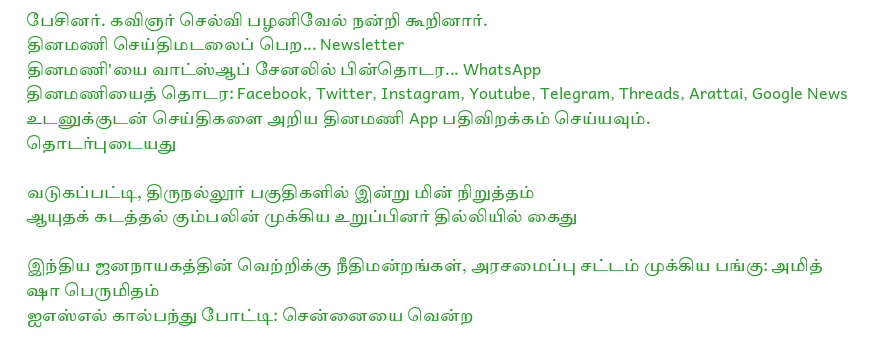பேசினர். கவிஞர் செல்வி பழனிவேல் நன்றி கூறினார்.
தினமணி செய்திமடலைப் பெற... Newsletter
தினமணி'யை வாட்ஸ்ஆப் சேனலில் பின்தொடர... WhatsApp
தினமணியைத் தொடர: Facebook, Twitter, Instagram, Youtube, Telegram, Threads, Arattai, Google News
உடனுக்குடன் செய்திகளை அறிய தினமணி App பதிவிறக்கம் செய்யவும்.
தொடர்புடையது

வடுகப்பட்டி, திருநல்லூர் பகுதிகளில் இன்று மின் நிறுத்தம்
ஆயுதக் கடத்தல் கும்பலின் முக்கிய உறுப்பினர் தில்லியில் கைது

இந்திய ஜனநாயகத்தின் வெற்றிக்கு நீதிமன்றங்கள், அரசமைப்பு சட்டம் முக்கிய பங்கு: அமித் ஷா பெருமிதம்
ஐஎஸ்எல் கால்பந்து போட்டி: சென்னையை வென்ற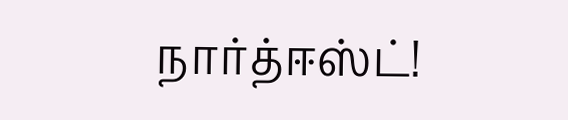நார்த்ஈஸ்ட்!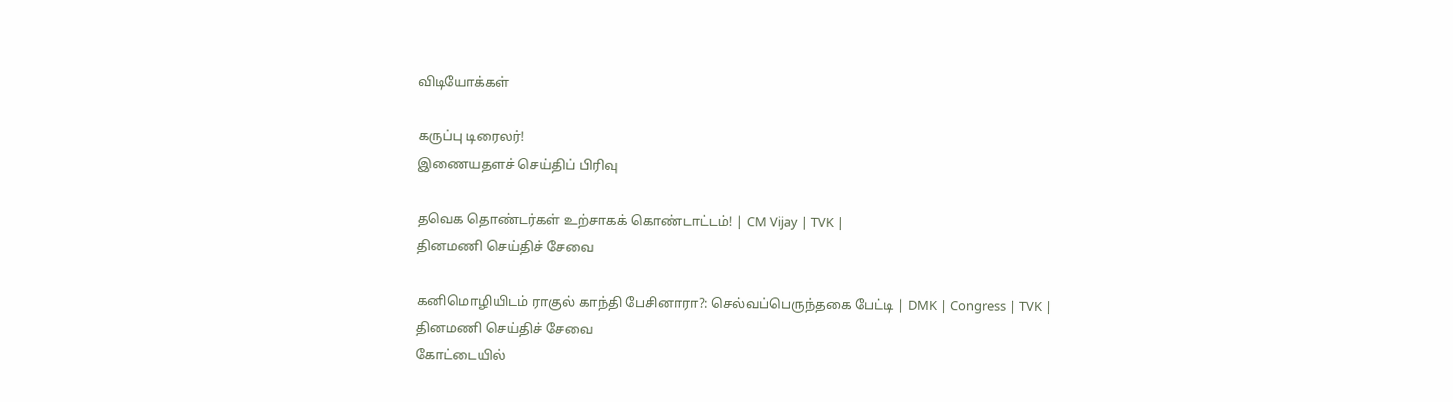விடியோக்கள்

கருப்பு டிரைலர்!
இணையதளச் செய்திப் பிரிவு

தவெக தொண்டர்கள் உற்சாகக் கொண்டாட்டம்! | CM Vijay | TVK |
தினமணி செய்திச் சேவை

கனிமொழியிடம் ராகுல் காந்தி பேசினாரா?: செல்வப்பெருந்தகை பேட்டி | DMK | Congress | TVK |
தினமணி செய்திச் சேவை
கோட்டையில்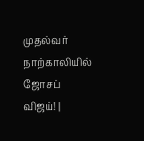முதல்வர் நாற்காலியில் ஜோசப் விஜய்! |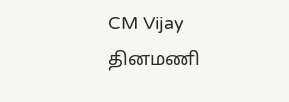CM Vijay
தினமணி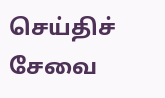செய்திச் சேவை